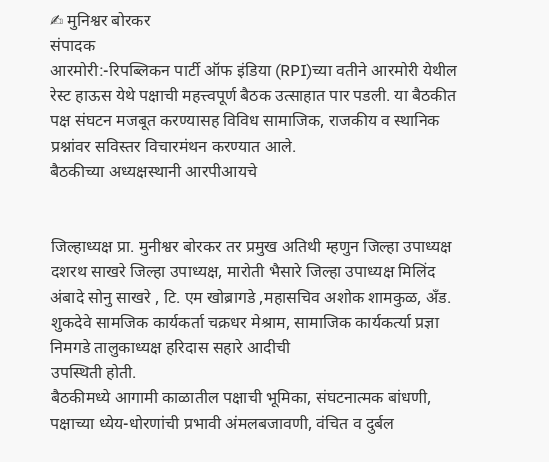✍ मुनिश्वर बोरकर
संपादक
आरमोरी:-रिपब्लिकन पार्टी ऑफ इंडिया (RPI)च्या वतीने आरमोरी येथील रेस्ट हाऊस येथे पक्षाची महत्त्वपूर्ण बैठक उत्साहात पार पडली. या बैठकीत पक्ष संघटन मजबूत करण्यासह विविध सामाजिक, राजकीय व स्थानिक प्रश्नांवर सविस्तर विचारमंथन करण्यात आले.
बैठकीच्या अध्यक्षस्थानी आरपीआयचे


जिल्हाध्यक्ष प्रा. मुनीश्वर बोरकर तर प्रमुख अतिथी म्हणुन जिल्हा उपाध्यक्ष दशरथ साखरे जिल्हा उपाध्यक्ष, मारोती भैसारे जिल्हा उपाध्यक्ष मिलिंद अंबादे सोनु साखरे , टि. एम खोब्रागडे ,महासचिव अशोक शामकुळ, अँड. शुकदेवे सामजिक कार्यकर्ता चक्रधर मेश्राम, सामाजिक कार्यकर्त्या प्रज्ञा निमगडे तालुकाध्यक्ष हरिदास सहारे आदीची
उपस्थिती होती.
बैठकीमध्ये आगामी काळातील पक्षाची भूमिका, संघटनात्मक बांधणी, पक्षाच्या ध्येय-धोरणांची प्रभावी अंमलबजावणी, वंचित व दुर्बल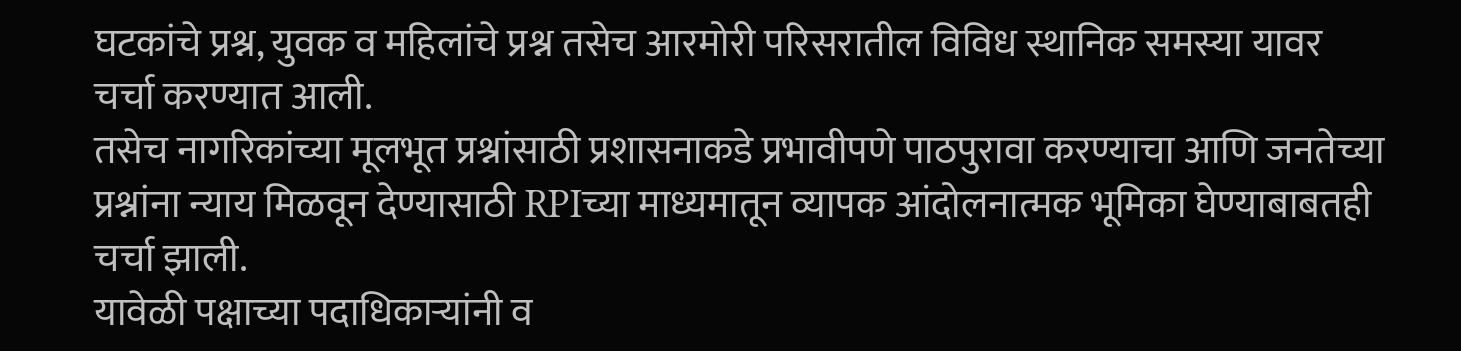घटकांचे प्रश्न, युवक व महिलांचे प्रश्न तसेच आरमोरी परिसरातील विविध स्थानिक समस्या यावर चर्चा करण्यात आली.
तसेच नागरिकांच्या मूलभूत प्रश्नांसाठी प्रशासनाकडे प्रभावीपणे पाठपुरावा करण्याचा आणि जनतेच्या प्रश्नांना न्याय मिळवून देण्यासाठी RPIच्या माध्यमातून व्यापक आंदोलनात्मक भूमिका घेण्याबाबतही चर्चा झाली.
यावेळी पक्षाच्या पदाधिकाऱ्यांनी व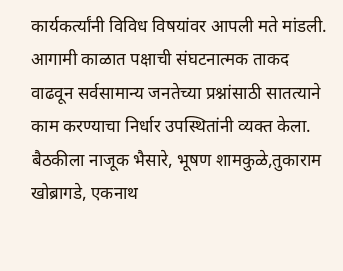कार्यकर्त्यांनी विविध विषयांवर आपली मते मांडली. आगामी काळात पक्षाची संघटनात्मक ताकद वाढवून सर्वसामान्य जनतेच्या प्रश्नांसाठी सातत्याने काम करण्याचा निर्धार उपस्थितांनी व्यक्त केला.
बैठकीला नाजूक भैसारे, भूषण शामकुळे,तुकाराम खोब्रागडे, एकनाथ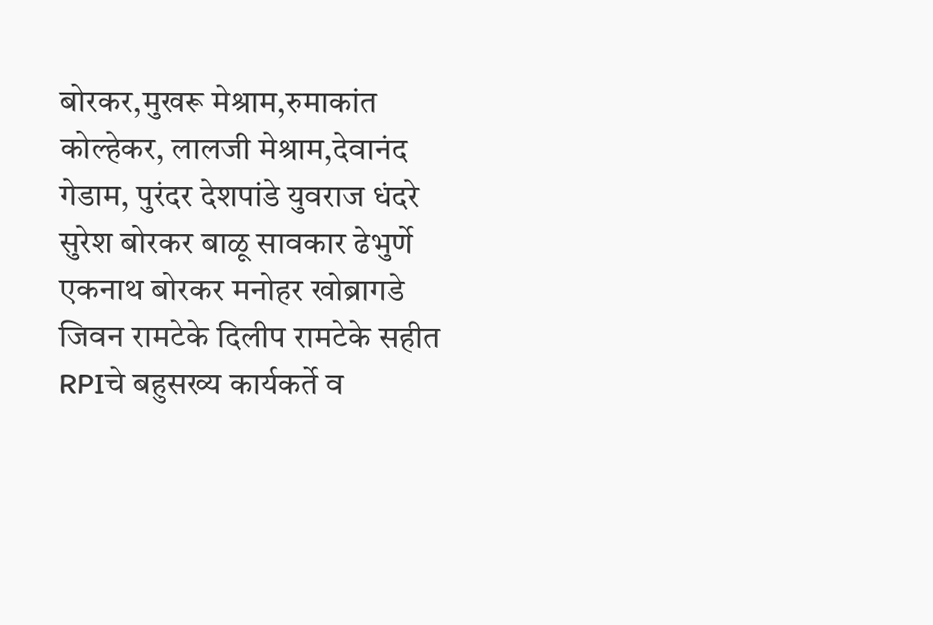बोरकर,मुखरू मेश्राम,रुमाकांत कोल्हेकर, लालजी मेश्राम,देवानंद गेडाम, पुरंदर देशपांडे युवराज धंदरे सुरेश बोरकर बाळू सावकार ढेभुर्णे एकनाथ बोरकर मनोहर खोब्रागडे जिवन रामटेके दिलीप रामटेके सहीत RPIचे बहुसख्य कार्यकर्ते व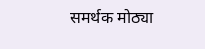समर्थक मोठ्या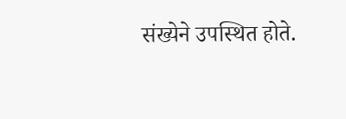संख्येने उपस्थित होते.